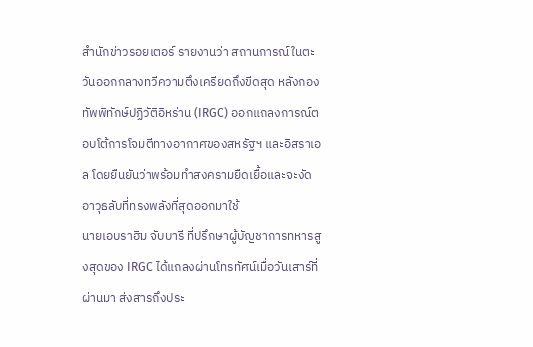สำนักข่าวรอยเตอร์ รายงานว่า สถานการณ์ในตะวันออกกลางทวีความตึงเครียดถึงขีดสุด หลังกองทัพพิทักษ์ปฏิวัติอิหร่าน (IRGC) ออกแถลงการณ์ตอบโต้การโจมตีทางอากาศของสหรัฐฯ และอิสราเอล โดยยืนยันว่าพร้อมทำสงครามยืดเยื้อและจะงัดอาวุธลับที่ทรงพลังที่สุดออกมาใช้
นายเอบราฮิม จับบารี ที่ปรึกษาผู้บัญชาการทหารสูงสุดของ IRGC ได้แถลงผ่านโทรทัศน์เมื่อวันเสาร์ที่ผ่านมา ส่งสารถึงประ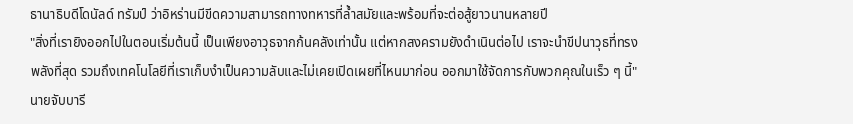ธานาธิบดีโดนัลด์ ทรัมป์ ว่าอิหร่านมีขีดความสามารถทางทหารที่ล้ำสมัยและพร้อมที่จะต่อสู้ยาวนานหลายปี
"สิ่งที่เรายิงออกไปในตอนเริ่มต้นนี้ เป็นเพียงอาวุธจากก้นคลังเท่านั้น แต่หากสงครามยังดำเนินต่อไป เราจะนำขีปนาวุธที่ทรงพลังที่สุด รวมถึงเทคโนโลยีที่เราเก็บงำเป็นความลับและไม่เคยเปิดเผยที่ไหนมาก่อน ออกมาใช้จัดการกับพวกคุณในเร็ว ๆ นี้" นายจับบารี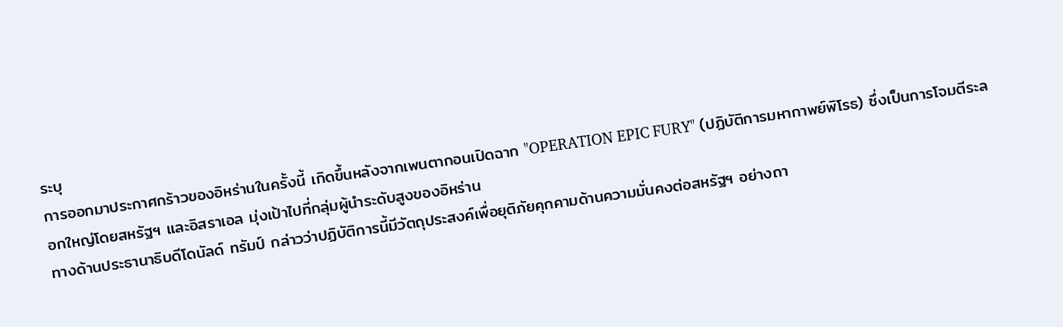ระบุ
การออกมาประกาศกร้าวของอิหร่านในครั้งนี้ เกิดขึ้นหลังจากเพนตากอนเปิดฉาก "OPERATION EPIC FURY" (ปฏิบัติการมหากาพย์พิโรธ) ซึ่งเป็นการโจมตีระลอกใหญ่โดยสหรัฐฯ และอิสราเอล มุ่งเป้าไปที่กลุ่มผู้นำระดับสูงของอิหร่าน
ทางด้านประธานาธิบดีโดนัลด์ ทรัมป์ กล่าวว่าปฏิบัติการนี้มีวัตถุประสงค์เพื่อยุติภัยคุกคามด้านความมั่นคงต่อสหรัฐฯ อย่างถา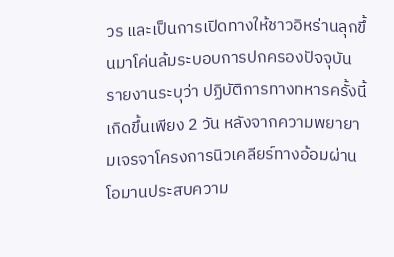วร และเป็นการเปิดทางให้ชาวอิหร่านลุกขึ้นมาโค่นล้มระบอบการปกครองปัจจุบัน
รายงานระบุว่า ปฏิบัติการทางทหารครั้งนี้เกิดขึ้นเพียง 2 วัน หลังจากความพยายามเจรจาโครงการนิวเคลียร์ทางอ้อมผ่านโอมานประสบความ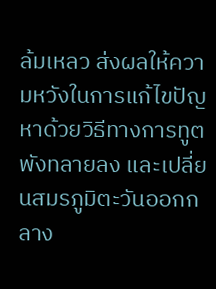ล้มเหลว ส่งผลให้ความหวังในการแก้ไขปัญหาด้วยวิธีทางการทูตพังทลายลง และเปลี่ยนสมรภูมิตะวันออกกลาง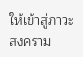ให้เข้าสู่ภาวะสงคราม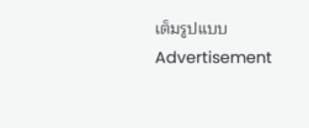เต็มรูปแบบ
Advertisement